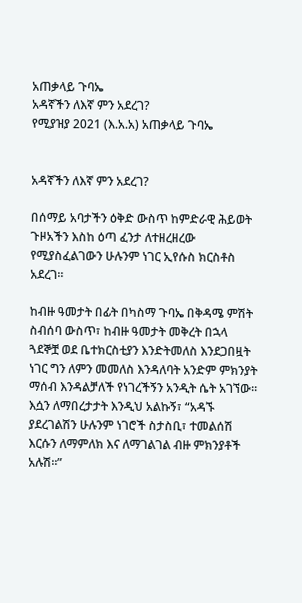አጠቃላይ ጉባኤ
አዳኛችን ለእኛ ምን አደረገ?
የሚያዝያ 2021 (እ.አ.አ) አጠቃላይ ጉባኤ


አዳኛችን ለእኛ ምን አደረገ?

በሰማይ አባታችን ዕቅድ ውስጥ ከምድራዊ ሕይወት ጉዞአችን እስከ ዕጣ ፈንታ ለተዘረዘረው የሚያስፈልገውን ሁሉንም ነገር ኢየሱስ ክርስቶስ አደረገ።

ከብዙ ዓመታት በፊት በካስማ ጉባኤ በቅዳሜ ምሽት ስብሰባ ውስጥ፣ ከብዙ ዓመታት መቅረት በኋላ ጓደኞቿ ወደ ቤተክርስቲያን እንድትመለስ እንደጋበዟት ነገር ግን ለምን መመለስ እንዳለባት አንድም ምክንያት ማሰብ እንዳልቻለች የነገረችኝን አንዲት ሴት አገኘው። እሷን ለማበረታታት እንዲህ አልኩኝ፣ “አዳኙ ያደረገልሽን ሁሉንም ነገሮች ስታስቢ፣ ተመልሰሽ እርሱን ለማምለክ እና ለማገልገል ብዙ ምክንያቶች አሉሽ።”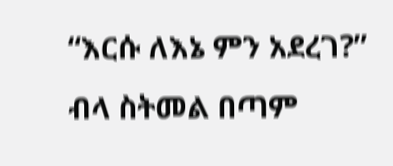“እርሱ ለእኔ ምን አደረገ?” ብላ ስትመል በጣም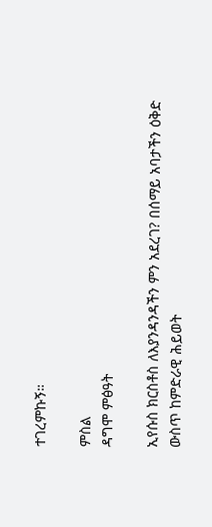ተገረምኩኝ።

ምስል
ዳግሞ ምፅዓት

ኢየሱስ ክርስቶስ ለእያንዳንዳችን ምን አደረገ? በሰማይ አባታችን ዕቅድ ውስጥ ከምድራዊ ሕይወት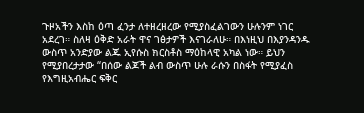ጉዞአችን እስከ ዕጣ ፈንታ ለተዘረዘረው የሚያስፈልገውን ሁሉንም ነገር አደረገ። ስለዛ ዕቅድ አራት ዋና ገፅታዎች እናገራለሁ። በእነዚህ በእያንዳንዱ ውስጥ አንድያው ልጁ ኢየሱስ ክርስቶስ ማዕከላዊ አካል ነው። ይህን የሚያበረታታው “በሰው ልጆች ልብ ውስጥ ሁሉ ራሱን በስፋት የሚያፈስ የእግዚአብሔር ፍቅር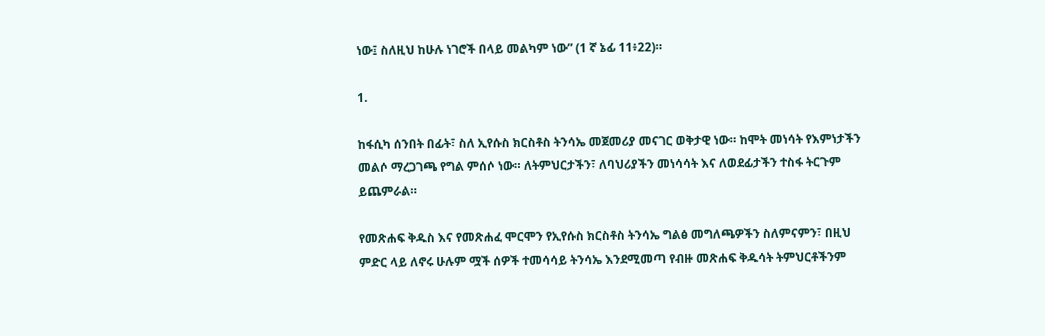ነው፤ ስለዚህ ከሁሉ ነገሮች በላይ መልካም ነው” (1 ኛ ኔፊ 11፥22)።

1.

ከፋሲካ ሰንበት በፊት፣ ስለ ኢየሱስ ክርስቶስ ትንሳኤ መጀመሪያ መናገር ወቅታዊ ነው። ከሞት መነሳት የእምነታችን መልሶ ማረጋገጫ የግል ምሰሶ ነው። ለትምህርታችን፣ ለባህሪያችን መነሳሳት እና ለወደፊታችን ተስፋ ትርጉም ይጨምራል።

የመጽሐፍ ቅዱስ እና የመጽሐፈ ሞርሞን የኢየሱስ ክርስቶስ ትንሳኤ ግልፅ መግለጫዎችን ስለምናምን፣ በዚህ ምድር ላይ ለኖሩ ሁሉም ሟች ሰዎች ተመሳሳይ ትንሳኤ እንደሚመጣ የብዙ መጽሐፍ ቅዱሳት ትምህርቶችንም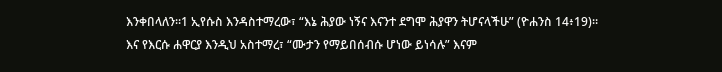እንቀበላለን።1 ኢየሱስ እንዳስተማረው፣ “እኔ ሕያው ነኝና እናንተ ደግሞ ሕያዋን ትሆናላችሁ” (ዮሐንስ 14፥19)። እና የእርሱ ሐዋርያ እንዲህ አስተማረ፣ “ሙታን የማይበሰብሱ ሆነው ይነሳሉ” እናም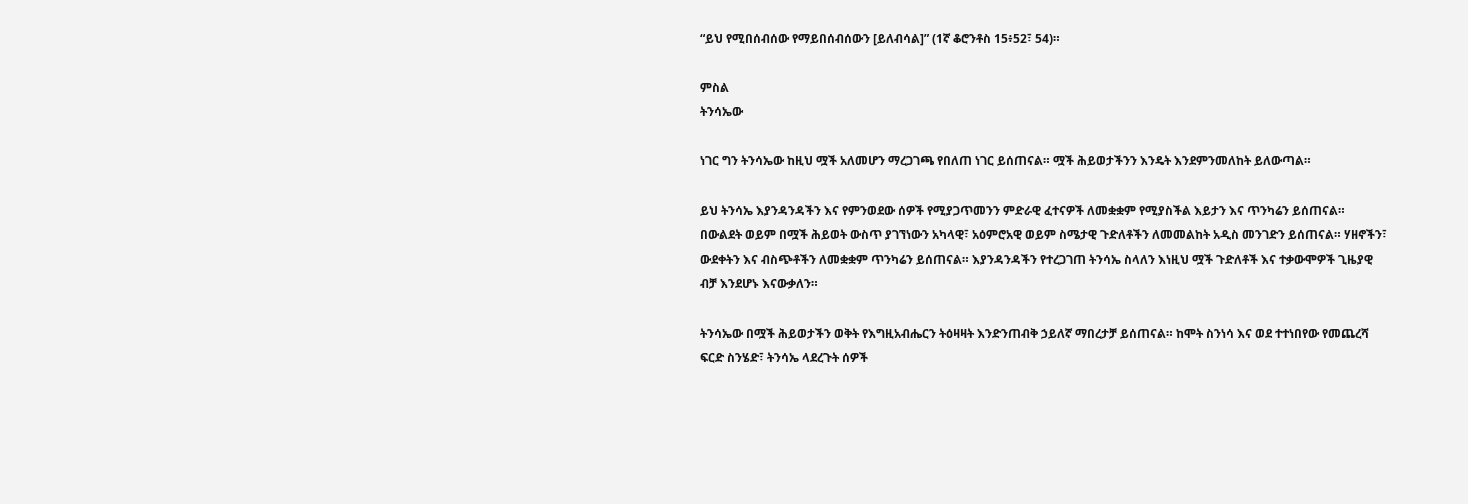“ይህ የሚበሰብሰው የማይበሰብሰውን [ይለብሳል]” (1ኛ ቆሮንቶስ 15፥52፣ 54)።

ምስል
ትንሳኤው

ነገር ግን ትንሳኤው ከዚህ ሟች አለመሆን ማረጋገጫ የበለጠ ነገር ይሰጠናል። ሟች ሕይወታችንን እንዴት እንደምንመለከት ይለውጣል።

ይህ ትንሳኤ እያንዳንዳችን እና የምንወደው ሰዎች የሚያጋጥመንን ምድራዊ ፈተናዎች ለመቋቋም የሚያስችል እይታን እና ጥንካሬን ይሰጠናል። በውልደት ወይም በሟች ሕይወት ውስጥ ያገኘነውን አካላዊ፣ አዕምሮአዊ ወይም ስሜታዊ ጉድለቶችን ለመመልከት አዲስ መንገድን ይሰጠናል። ሃዘኖችን፣ ውደቀትን እና ብስጭቶችን ለመቋቋም ጥንካሬን ይሰጠናል። እያንዳንዳችን የተረጋገጠ ትንሳኤ ስላለን እነዚህ ሟች ጉድለቶች እና ተቃውሞዎች ጊዜያዊ ብቻ እንደሆኑ እናውቃለን።

ትንሳኤው በሟች ሕይወታችን ወቅት የእግዚአብሔርን ትዕዛዛት እንድንጠብቅ ኃይለኛ ማበረታቻ ይሰጠናል። ከሞት ስንነሳ እና ወደ ተተነበየው የመጨረሻ ፍርድ ስንሄድ፣ ትንሳኤ ላደረጉት ሰዎች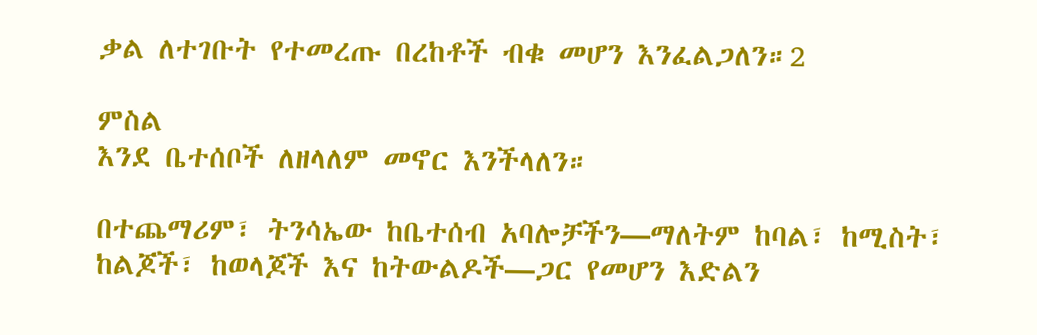ቃል ለተገቡት የተመረጡ በረከቶች ብቁ መሆን እንፈልጋለን።2

ምስል
እንደ ቤተሰቦች ለዘላለም መኖር እንችላለን።

በተጨማሪም፣ ትንሳኤው ከቤተሰብ አባሎቻችን—ማለትም ከባል፣ ከሚስት፣ ከልጆች፣ ከወላጆች እና ከትውልዶች—ጋር የመሆን እድልን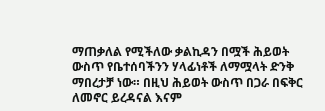ማጠቃለል የሚችለው ቃልኪዳን በሟች ሕይወት ውስጥ የቤተሰባችንን ሃላፊነቶች ለማሟላት ድንቅ ማበረታቻ ነው። በዚህ ሕይወት ውስጥ በጋራ በፍቅር ለመኖር ይረዳናል እናም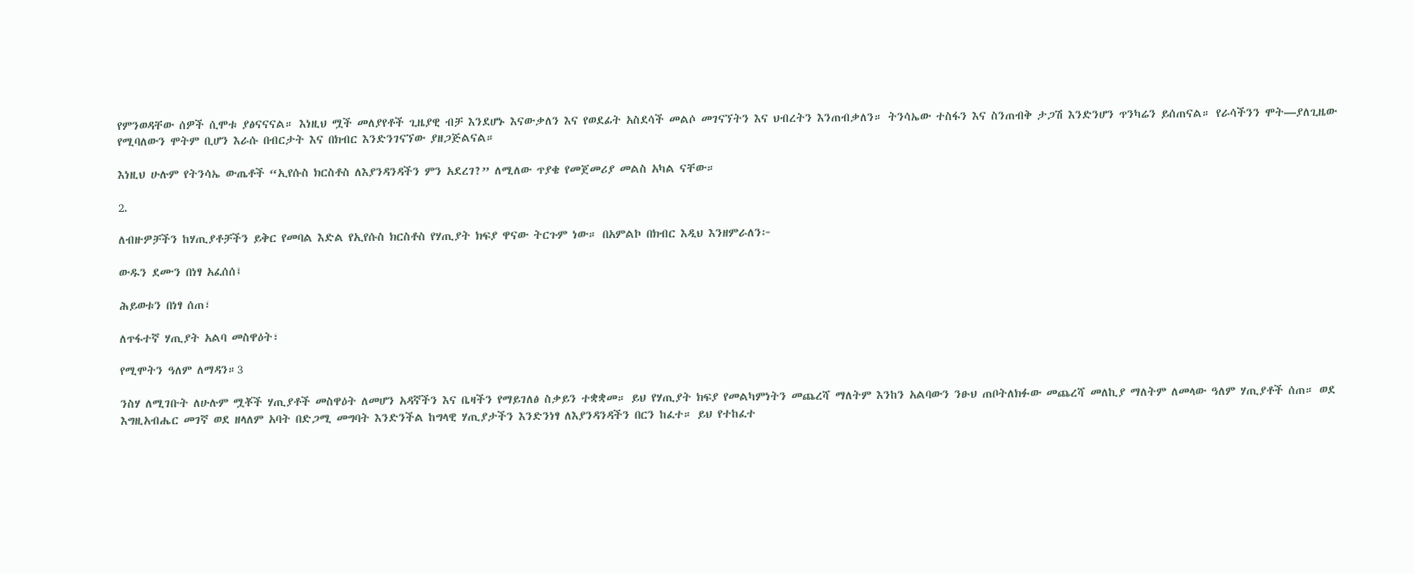የምንወዳቸው ሰዎች ሲሞቱ ያፅናናናል። እነዚህ ሟች መለያየቶች ጊዜያዊ ብቻ እንደሆኑ እናውቃለን እና የወደፊት አስደሳች መልሶ መገናኘትን እና ህብረትን እንጠብቃለን። ትንሳኤው ተስፋን እና ስንጠብቅ ታጋሽ እንድንሆን ጥንካሬን ይሰጠናል። የራሳችንን ሞት—ያለጊዜው የሚባለውን ሞትም ቢሆን እራሱ በብርታት እና በክብር እንድንገናኘው ያዘጋጅልናል።

እነዚህ ሁሉም የትንሳኤ ውጤቶች “ኢየሱስ ክርስቶስ ለእያንዳንዳችን ምን አደረገ?” ለሚለው ጥያቄ የመጀመሪያ መልስ አካል ናቸው።

2.

ለብዙዎቻችን ከሃጢያቶቻችን ይቅር የመባል እድል የኢየሱስ ክርስቶስ የሃጢያት ክፍያ ዋናው ትርጉም ነው። በአምልኮ በክብር እዲህ እንዘምራለን፦

ውዱን ደሙን በነፃ አፈሰሰ፤

ሕይወቱን በነፃ ሰጠ፣

ለጥፋተኛ ሃጢያት አልባ መስዋዕት፣

የሚሞትን ዓለም ለማዳን።3

ንስሃ ለሚገቡት ለሁሉም ሟቾች ሃጢያቶች መስዋዕት ለመሆን አዳኛችን እና ቤዛችን የማይገለፅ ስቃይን ተቋቋመ። ይህ የሃጢያት ክፍያ የመልካምነትን መጨረሻ ማለትም እንከን አልባውን ንፁህ ጠቦትለክፉው መጨረሻ መለኪያ ማለትም ለመላው ዓለም ሃጢያቶች ሰጠ። ወደ እግዚአብሔር መገኛ ወደ ዘላለም አባት በድጋሚ መግባት እንድንችል ከግላዊ ሃጢያታችን እንድንነፃ ለእያንዳንዳችን በርን ከፈተ። ይህ የተከፈተ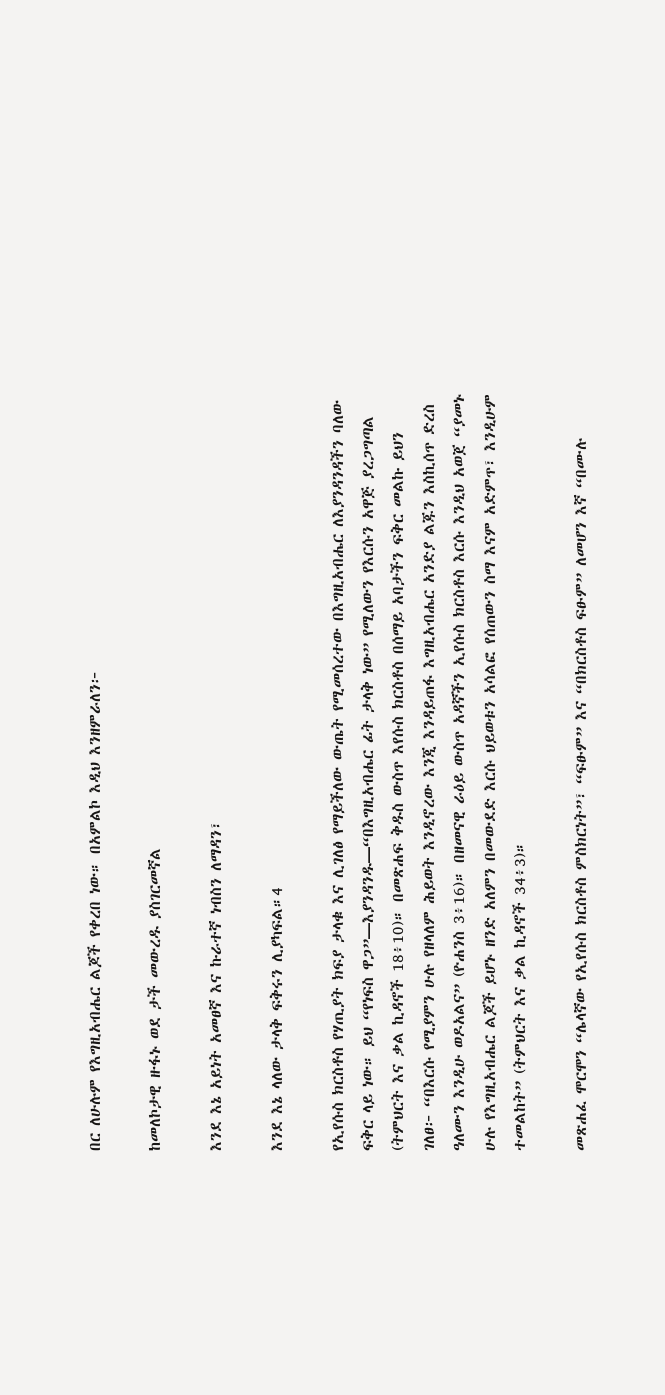በር ለሁሉም የእግዚአብሔር ልጆች የቀረበ ነው። በአምልኮ እዲህ እንዘምራለን፦

ከመለኮታዊ ዙፋኑ ወደ ታች መውረዱ ያስገርመኛል

እንደ እኔ አይነት አመፀኛ እና ኩራተኛ ነብስን ለማዳን፣

እንደ እኔ ላለው ታላቅ ፍቅሩን ሊያካፍል።4

የኢየሱስ ክርስቶስ የሃጢያት ክፍያ ታላቁ እና ሊገለፅ የማይችለው ውጤት የሚመሰረተው በእግዚአብሔር ለእያንዳንዳችን ባለው ፍቅር ላይ ነው። ይህ “የነፍስ ዋጋ”—እያንዳንዱ—“በእግዚአብሔር ፊት ታላቅ ነው” የሚለውን የእርሱን አዋጅ ያረጋግጣል (ትምህርት እና ቃል ኪዳኖች 18፥10)። በመጽሐፍ ቅዱስ ውስጥ እየሱስ ክርስቶስ በሰማይ አባታችን ፍቅር መልኩ ይህን ገለፀ፦ “በእርሱ የሚያምን ሁሉ የዘላለም ሕይወት እንዲኖረው እንጂ እንዳይጠፋ እግዚአብሔር አንድያ ልጁን እስኪሰጥ ድረስ ዓለሙን እንዲሁ ወዶአልና” (ዮሐንስ 3፥16)። በዘመናዊ ራዕይ ውስጥ አዳኛችን ኢየሱስ ክርስቶስ እርሱ እንዲህ አወጀ “ያመኑ ሁሉ የእግዚአብሔር ልጆች ይሆኑ ዘንድ አለምን በመውደድ እርሱ ህይወቱን አሳልፎ የሰጠውን ስማ እናም አድምጥ፣ እንዲሁም ተመልከት” (ትምህርት እና ቃል ኪዳኖች 34፥3)።

መጽሐፈ ሞርሞን “ሌላኛው የኢየሱስ ክርስቶስ ምስክርነት”፣ “ፍፁም” እና “በክርስቶስ ፍፁም” ለመሆን እኛ “በሙሉ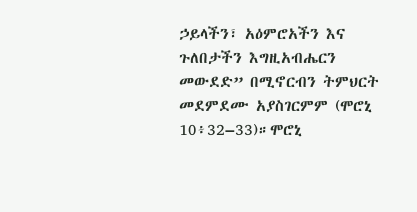ኃይላችን፣ አዕምሮአችን እና ጉለበታችን እግዚአብሔርን መውደድ” በሚኖርብን ትምህርት መደምደሙ አያስገርምም (ሞሮኒ 10፥32–33)።ሞሮኒ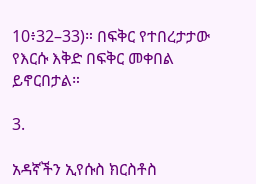10፥32–33)። በፍቅር የተበረታታው የእርሱ እቅድ በፍቅር መቀበል ይኖርበታል።

3.

አዳኛችን ኢየሱስ ክርስቶስ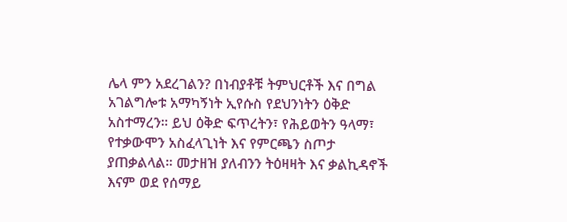ሌላ ምን አደረገልን? በነብያቶቹ ትምህርቶች እና በግል አገልግሎቱ አማካኝነት ኢየሱስ የደህንነትን ዕቅድ አስተማረን። ይህ ዕቅድ ፍጥረትን፣ የሕይወትን ዓላማ፣ የተቃውሞን አስፈላጊነት እና የምርጫን ስጦታ ያጠቃልላል። መታዘዝ ያለብንን ትዕዛዛት እና ቃልኪዳኖች እናም ወደ የሰማይ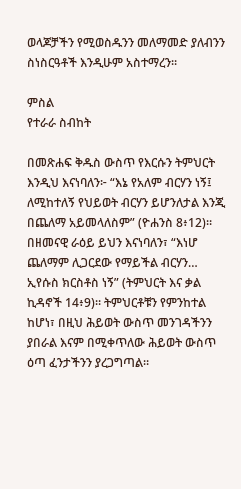ወላጆቻችን የሚወስዱንን መለማመድ ያለብንን ስነስርዓቶች እንዲሁም አስተማረን።

ምስል
የተራራ ስብከት

በመጽሐፍ ቅዱስ ውስጥ የእርሱን ትምህርት እንዲህ እናነባለን፦ “እኔ የአለም ብርሃን ነኝ፤ ለሚከተለኝ የህይወት ብርሃን ይሆንለታል እንጂ በጨለማ አይመላለስም” (ዮሐንስ 8፥12)። በዘመናዊ ራዕይ ይህን እናነባለን፣ “እነሆ ጨለማም ሊጋርደው የማይችል ብርሃን… ኢየሱስ ክርስቶስ ነኝ” (ትምህርት እና ቃል ኪዳኖች 14፥9)። ትምህርቶቹን የምንከተል ከሆነ፣ በዚህ ሕይወት ውስጥ መንገዳችንን ያበራል እናም በሚቀጥለው ሕይወት ውስጥ ዕጣ ፈንታችንን ያረጋግጣል።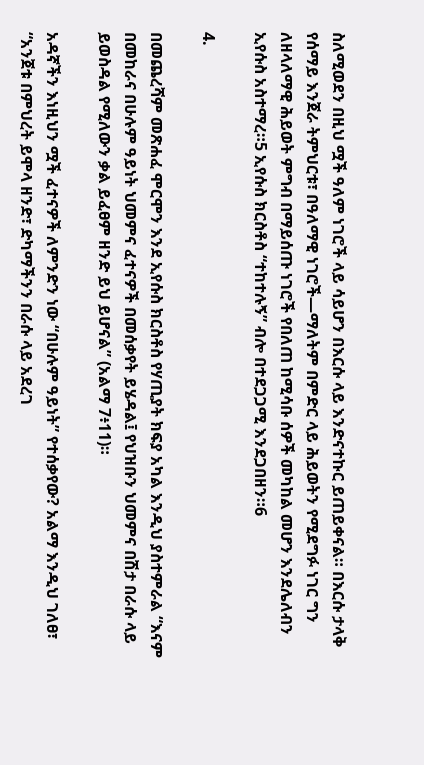ስለሚወደን በዚህ ሟች ዓለም ነገሮች ላይ ሳይሆን በእርሱ ላይ እንድናተኩር ይጠይቀናል። በእርሱ ታላቅ የሰማይ እንጀራ ትምህርቱ፣ በዓለማዊ ነገሮች—ማለትም በምድር ላይ ሕይወትን የሚደግፉ ነገር ግን ለዘላለማዊ ሕይወት ምግብ በማይሰጡ ነገሮች የበለጠ ከሚሳቡ ሰዎች መካከል መሆን እንደሌለብን ኢየሱስ አስተማረ።5 ኢየሱስ ክርስቶስ “ተከተሉኝ” ብሎ በተደጋጋሚ እንደጋበዘን።6

4.

በመጨረሻም መጽሐፈ ሞርሞን እንደ ኢየሱስ ክርስቶስ የሃጢያት ክፍያ አካል እንዲህ ያስተምራል “እናም በመከራና በሁሉም ዓይነት ህመምና ፈተናዎች በመሰቃየት ይሄዳል፤ የህዝቡን ህመምና በሽታ በራሱ ላይ ይወስዳል የሚለውን ቃል ይፈፀም ዘንድ ይህ ይሆናል” (አልማ 7፥11)።

አዳኛችን እነዚህን ሟች ፈተናዎች ለምንድን ነው “በሁሉም ዓይነት” የተሰቃየው? አልማ እንዲህ ገለፀ፣ “አንጀቱ በምህረት ይሞላ ዘንድ፣ ድካማችንን በራሱ ላይ አደረገ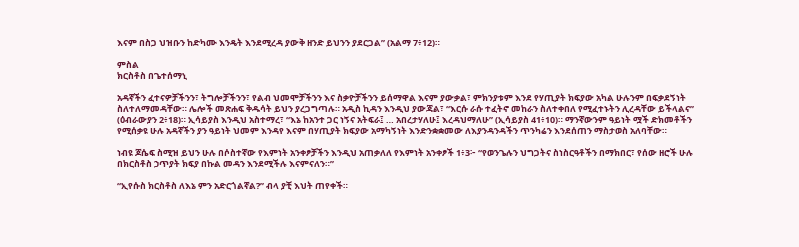እናም በስጋ ህዝቡን ከድካሙ እንዴት እንደሚረዳ ያውቅ ዘንድ ይህንን ያደርጋል” (አልማ 7፥12)።

ምስል
ክርስቶስ በጌተሰማኒ

አዳኛችን ፈተናዎቻችንን፣ ትግሎቻችንን፣ የልብ ህመሞቻችንን እና ስቃዮቻችንን ይሰማዋል እናም ያውቃል፣ ምክንያቱም እንደ የሃጢያት ክፍያው አካል ሁሉንም በፍቃደኝነት ስለተለማመዳቸው። ሌሎች መጽሐፍ ቅዱሳት ይህን ያረጋግጣሉ። አዲስ ኪዳን እንዲህ ያውጃል፣ “እርሱ ራሱ ተፈትኖ መከራን ስለተቀበለ የሚፈተኑትን ሊረዳቸው ይችላልና” (ዕብራውያን 2፥18)። ኢሳይያስ እንዲህ አስተማረ፣ “እኔ ከአንተ ጋር ነኝና አትፍራ፤ … አበረታሃለሁ፤ እረዳህማለሁ” (ኢሳይያስ 41፥10)። ማንኛውንም ዓይነት ሟች ድክመቶችን የሚሰቃዩ ሁሉ አዳኛችን ያን ዓይነት ህመም እንዳየ እናም በሃጢያት ክፍያው አማካኝነት እንድንቋቋመው ለእያንዳንዳችን ጥንካሬን እንደሰጠን ማስታወስ አለባቸው።

ነብዩ ጆሴፍ ስሚዝ ይህን ሁሉ በሶስተኛው የእምነት አንቀፆቻችን እንዲህ አጠቃለለ የእምነት አንቀፆች 1፥3፦ “የወንጌሉን ህግጋትና ስነስርዓቶችን በማክበር፣ የሰው ዘሮች ሁሉ በክርስቶስ ኃጥያት ክፍያ በኩል መዳን እንደሚችሉ እናምናለን።”

“ኢየሱስ ክርስቶስ ለእኔ ምን አድርጎልኛል?” ብላ ያቺ እህት ጠየቀች።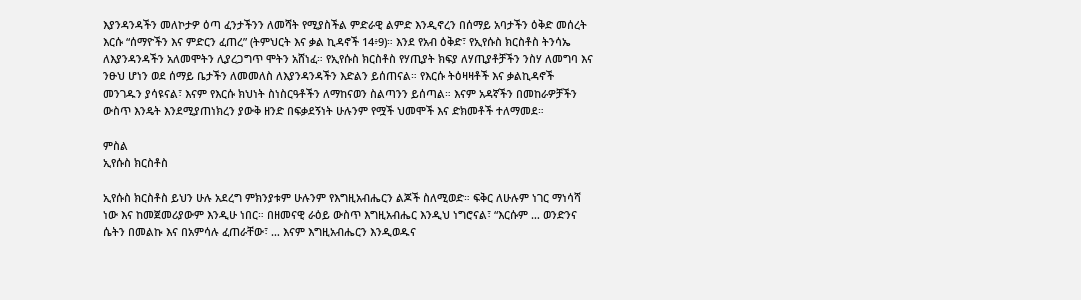እያንዳንዳችን መለኮታዎ ዕጣ ፈንታችንን ለመሻት የሚያስችል ምድራዊ ልምድ እንዲኖረን በሰማይ አባታችን ዕቅድ መሰረት እርሱ “ሰማዮችን እና ምድርን ፈጠረ” (ትምህርት እና ቃል ኪዳኖች 14፥9)። እንደ የአብ ዕቅድ፣ የኢየሱስ ክርስቶስ ትንሳኤ ለእያንዳንዳችን አለመሞትን ሊያረጋግጥ ሞትን አሸነፈ። የኢየሱስ ክርስቶስ የሃጢያት ክፍያ ለሃጢያቶቻችን ንስሃ ለመግባ እና ንፁህ ሆነን ወደ ሰማይ ቤታችን ለመመለስ ለእያንዳንዳችን እድልን ይሰጠናል። የእርሱ ትዕዛዛቶች እና ቃልኪዳኖች መንገዱን ያሳዩናል፣ እናም የእርሱ ክህነት ስነስርዓቶችን ለማከናወን ስልጣንን ይሰጣል። እናም አዳኛችን በመከራዎቻችን ውስጥ እንዴት እንደሚያጠነክረን ያውቅ ዘንድ በፍቃደኝነት ሁሉንም የሟች ህመሞች እና ድክመቶች ተለማመደ።

ምስል
ኢየሱስ ክርስቶስ

ኢየሱስ ክርስቶስ ይህን ሁሉ አደረግ ምክንያቱም ሁሉንም የእግዚአብሔርን ልጆች ስለሚወድ። ፍቅር ለሁሉም ነገር ማነሳሻ ነው እና ከመጀመሪያውም እንዲሁ ነበር። በዘመናዊ ራዕይ ውስጥ እግዚአብሔር እንዲህ ነግሮናል፣ “እርሱም … ወንድንና ሴትን በመልኩ እና በአምሳሉ ፈጠራቸው፣ … እናም እግዚአብሔርን እንዲወዱና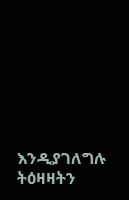እንዲያገለግሉ ትዕዛዛትን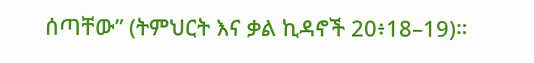ሰጣቸው” (ትምህርት እና ቃል ኪዳኖች 20፥18–19)።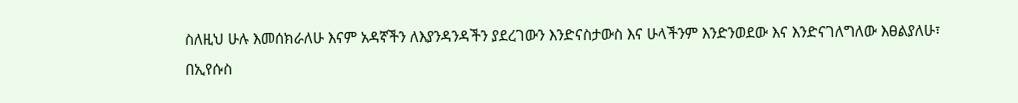ስለዚህ ሁሉ እመሰክራለሁ እናም አዳኛችን ለእያንዳንዳችን ያደረገውን እንድናስታውስ እና ሁላችንም እንድንወደው እና እንድናገለግለው እፀልያለሁ፣ በኢየሱስ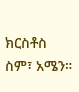ክርስቶስ ስም፣ አሜን።